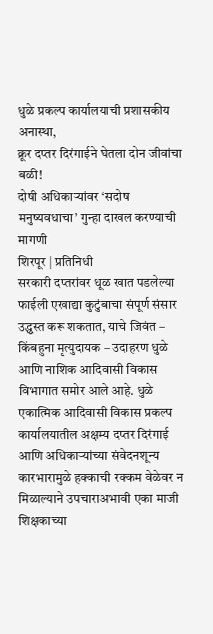धुळे प्रकल्प कार्यालयाची प्रशासकीय अनास्था,
क्रूर दप्तर दिरंगाईने घेतला दोन जीवांचा बळी!
दोषी अधिकाऱ्यांवर ‘सदोष मनुष्यवधाचा’ गुन्हा दाखल करण्याची मागणी
शिरपूर | प्रतिनिधी
सरकारी दप्तरांवर धूळ खात पडलेल्या फाईली एखाद्या कुटुंबाचा संपूर्ण संसार उद्ध्वस्त करू शकतात, याचे जिवंत – किंबहुना मृत्युदायक – उदाहरण धुळे आणि नाशिक आदिवासी विकास विभागात समोर आले आहे. धुळे एकात्मिक आदिवासी विकास प्रकल्प कार्यालयातील अक्षम्य दप्तर दिरंगाई आणि अधिकाऱ्यांच्या संवेदनशून्य कारभारामुळे हक्काची रक्कम वेळेवर न मिळाल्याने उपचाराअभावी एका माजी शिक्षकाच्या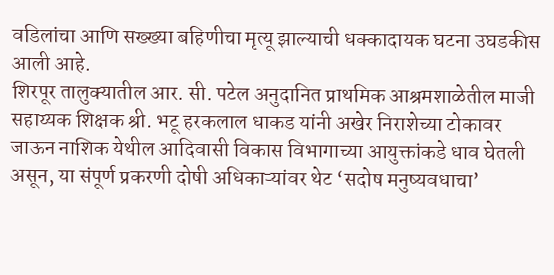वडिलांचा आणि सख्ख्या बहिणीचा मृत्यू झाल्याची धक्कादायक घटना उघडकीस आली आहे.
शिरपूर तालुक्यातील आर. सी. पटेल अनुदानित प्राथमिक आश्रमशाळेतील माजी सहाय्यक शिक्षक श्री. भटू हरकलाल धाकड यांनी अखेर निराशेच्या टोकावर जाऊन नाशिक येथील आदिवासी विकास विभागाच्या आयुक्तांकडे धाव घेतली असून, या संपूर्ण प्रकरणी दोषी अधिकाऱ्यांवर थेट ‘सदोष मनुष्यवधाचा’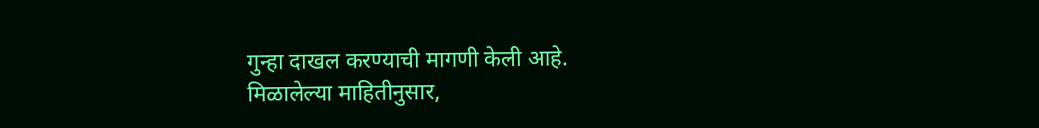गुन्हा दाखल करण्याची मागणी केली आहे.
मिळालेल्या माहितीनुसार,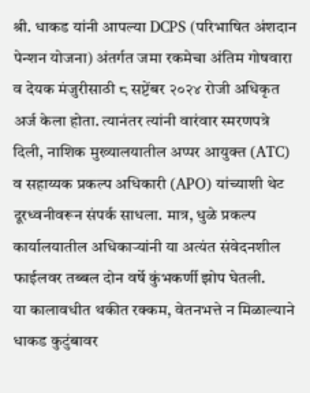श्री. धाकड यांनी आपल्या DCPS (परिभाषित अंशदान पेन्शन योजना) अंतर्गत जमा रकमेचा अंतिम गोषवारा व देयक मंजुरीसाठी ८ सप्टेंबर २०२४ रोजी अधिकृत अर्ज केला होता. त्यानंतर त्यांनी वारंवार स्मरणपत्रे दिली, नाशिक मुख्यालयातील अप्पर आयुक्त (ATC) व सहाय्यक प्रकल्प अधिकारी (APO) यांच्याशी थेट दूरध्वनीवरून संपर्क साधला. मात्र, धुळे प्रकल्प कार्यालयातील अधिकाऱ्यांनी या अत्यंत संवेदनशील फाईलवर तब्बल दोन वर्षे कुंभकर्णी झोप घेतली.
या कालावधीत थकीत रक्कम, वेतनभत्ते न मिळाल्याने धाकड कुटुंबावर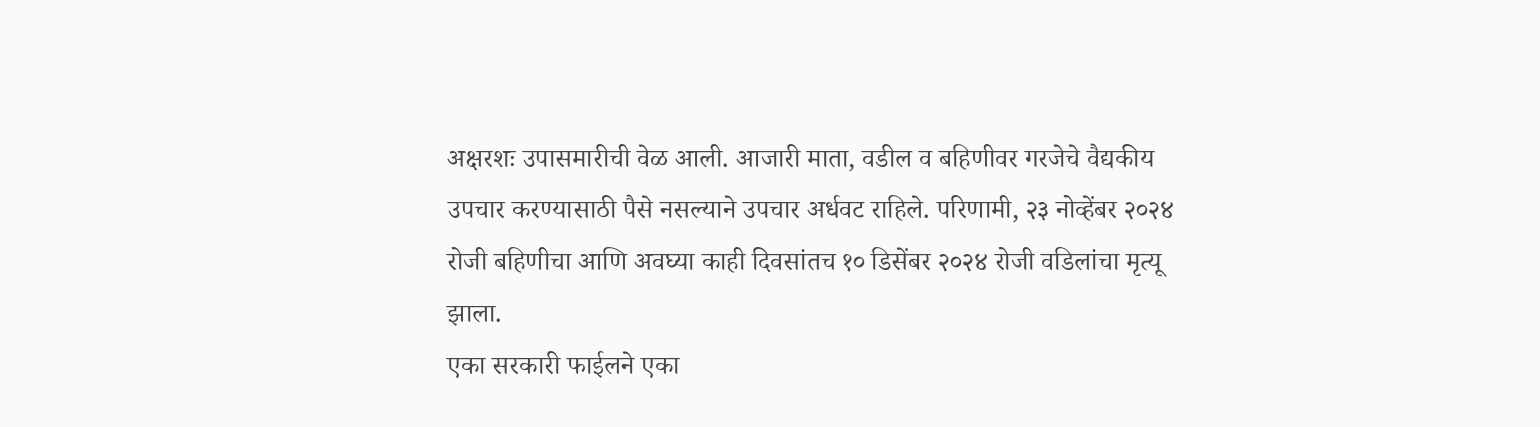अक्षरशः उपासमारीची वेळ आली. आजारी माता, वडील व बहिणीवर गरजेचे वैद्यकीय उपचार करण्यासाठी पैसे नसल्याने उपचार अर्धवट राहिले. परिणामी, २३ नोव्हेंबर २०२४ रोजी बहिणीचा आणि अवघ्या काही दिवसांतच १० डिसेंबर २०२४ रोजी वडिलांचा मृत्यू झाला.
एका सरकारी फाईलने एका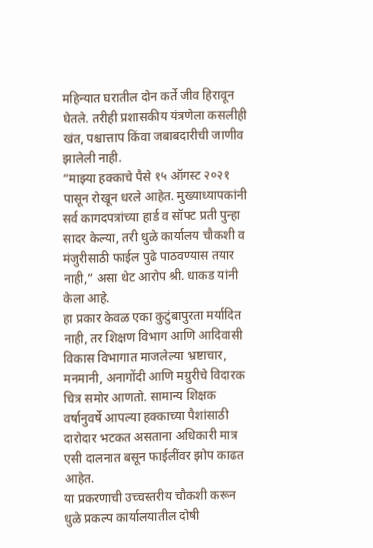महिन्यात घरातील दोन कर्ते जीव हिरावून घेतले. तरीही प्रशासकीय यंत्रणेला कसलीही खंत, पश्चात्ताप किंवा जबाबदारीची जाणीव झालेली नाही.
“माझ्या हक्काचे पैसे १५ ऑगस्ट २०२१ पासून रोखून धरले आहेत. मुख्याध्यापकांनी सर्व कागदपत्रांच्या हार्ड व सॉफ्ट प्रती पुन्हा सादर केल्या, तरी धुळे कार्यालय चौकशी व मंजुरीसाठी फाईल पुढे पाठवण्यास तयार नाही,” असा थेट आरोप श्री. धाकड यांनी केला आहे.
हा प्रकार केवळ एका कुटुंबापुरता मर्यादित नाही, तर शिक्षण विभाग आणि आदिवासी विकास विभागात माजलेल्या भ्रष्टाचार, मनमानी, अनागोंदी आणि मग्रुरीचे विदारक चित्र समोर आणतो. सामान्य शिक्षक वर्षानुवर्षे आपल्या हक्काच्या पैशांसाठी दारोदार भटकत असताना अधिकारी मात्र एसी दालनात बसून फाईलींवर झोप काढत आहेत.
या प्रकरणाची उच्चस्तरीय चौकशी करून धुळे प्रकल्प कार्यालयातील दोषी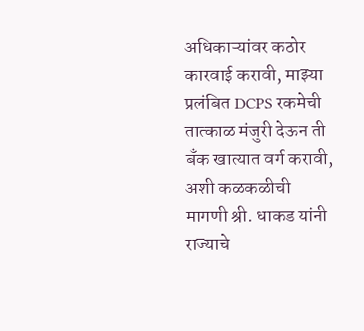अधिकाऱ्यांवर कठोर कारवाई करावी, माझ्या प्रलंबित DCPS रकमेची तात्काळ मंजुरी देऊन ती बँक खात्यात वर्ग करावी, अशी कळकळीची मागणी श्री. धाकड यांनी
राज्याचे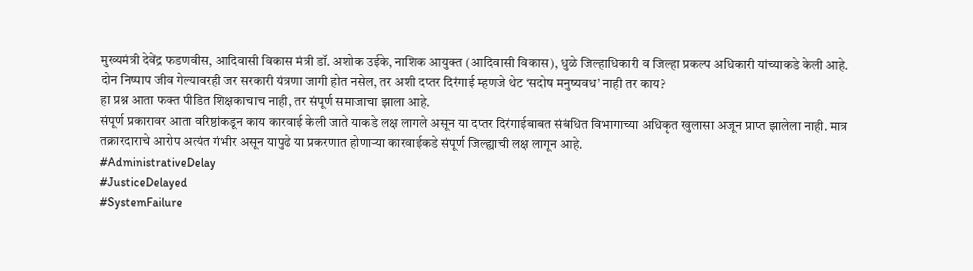मुख्यमंत्री देवेंद्र फडणवीस, आदिवासी विकास मंत्री डॉ. अशोक उईके, नाशिक आयुक्त (आदिवासी विकास), धुळे जिल्हाधिकारी व जिल्हा प्रकल्प अधिकारी यांच्याकडे केली आहे.
दोन निष्पाप जीव गेल्यावरही जर सरकारी यंत्रणा जागी होत नसेल, तर अशी दप्तर दिरंगाई म्हणजे थेट ‘सदोष मनुष्यवध’ नाही तर काय?
हा प्रश्न आता फक्त पीडित शिक्षकाचाच नाही, तर संपूर्ण समाजाचा झाला आहे.
संपूर्ण प्रकारावर आता वरिष्ठांकडून काय कारवाई केली जाते याकडे लक्ष लागले असून या दप्तर दिरंगाईबाबत संबंधित विभागाच्या अधिकृत खुलासा अजून प्राप्त झालेला नाही. मात्र तक्रारदाराचे आरोप अत्यंत गंभीर असून यापुढे या प्रकरणात होणाऱ्या कारवाईकडे संपूर्ण जिल्ह्याची लक्ष लागून आहे.
#AdministrativeDelay
#JusticeDelayed
#SystemFailure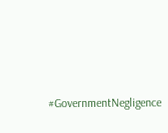#GovernmentNegligence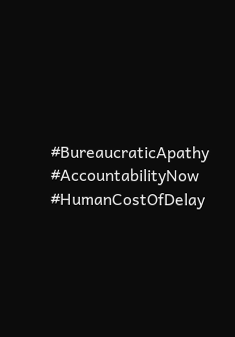#BureaucraticApathy
#AccountabilityNow
#HumanCostOfDelay